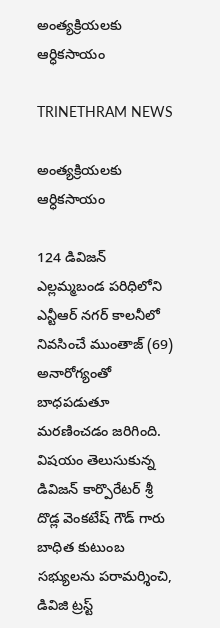అంత్యక్రియలకు ఆర్ధికసాయం

TRINETHRAM NEWS

అంత్యక్రియలకు ఆర్ధికసాయం

124 డివిజన్ ఎల్లమ్మబండ పరిధిలోని ఎన్టీఆర్ నగర్ కాలనీలో నివసించే ముంతాజ్ (69) అనారోగ్యంతో బాధపడుతూ మరణించడం జరిగింది. విషయం తెలుసుకున్న డివిజన్ కార్పొరేటర్ శ్రీ దొడ్ల వెంకటేష్ గౌడ్ గారు బాధిత కుటుంబ సభ్యులను పరామర్శించి, డివిజి ట్రస్ట్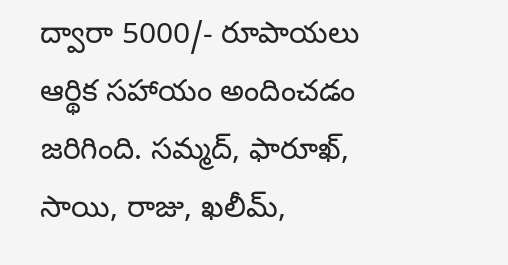ద్వారా 5000/- రూపాయలు ఆర్థిక సహాయం అందించడం జరిగింది. సమ్మద్, ఫారూఖ్, సాయి, రాజు, ఖలీమ్,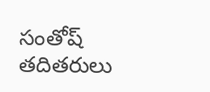సంతోష్ తదితరులు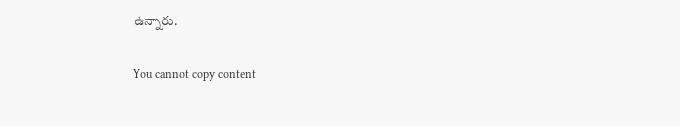ఉన్నారు.

You cannot copy content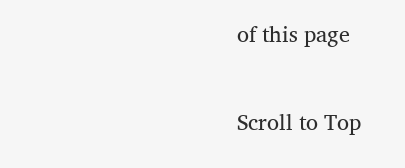of this page

Scroll to Top